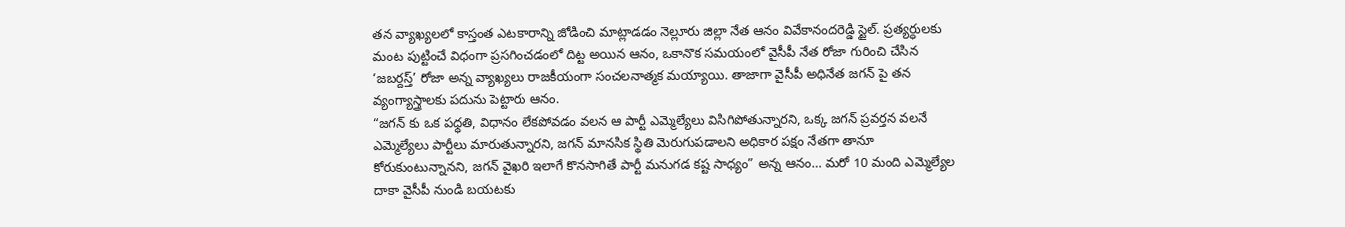తన వ్యాఖ్యలలో కాస్తంత ఎటకారాన్ని జోడించి మాట్లాడడం నెల్లూరు జిల్లా నేత ఆనం వివేకానందరెడ్డి స్టైల్. ప్రత్యర్ధులకు మంట పుట్టించే విధంగా ప్రసగించడంలో దిట్ట అయిన ఆనం, ఒకానొక సమయంలో వైసీపీ నేత రోజా గురించి చేసిన ‘జబర్దస్త్’ రోజా అన్న వ్యాఖ్యలు రాజకీయంగా సంచలనాత్మక మయ్యాయి. తాజాగా వైసీపీ అధినేత జగన్ పై తన వ్యంగ్యాస్త్రాలకు పదును పెట్టారు ఆనం.
“జగన్ కు ఒక పధ్ధతి, విధానం లేకపోవడం వలన ఆ పార్టీ ఎమ్మెల్యేలు విసిగిపోతున్నారని, ఒక్క జగన్ ప్రవర్తన వలనే ఎమ్మెల్యేలు పార్టీలు మారుతున్నారని, జగన్ మానసిక స్థితి మెరుగుపడాలని అధికార పక్షం నేతగా తానూ కోరుకుంటున్నానని, జగన్ వైఖరి ఇలాగే కొనసాగితే పార్టీ మనుగడ కష్ట సాధ్యం” అన్న ఆనం… మరో 10 మంది ఎమ్మెల్యేల దాకా వైసీపీ నుండి బయటకు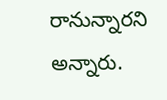రానున్నారని అన్నారు.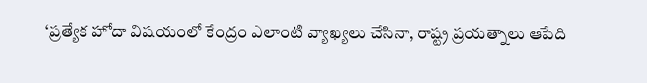‘ప్రత్యేక హోదా విషయంలో కేంద్రం ఎలాంటి వ్యాఖ్యలు చేసినా, రాష్ట్ర ప్రయత్నాలు ఆపేది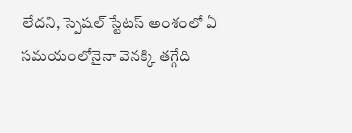లేదని, స్పెషల్ స్టేటస్ అంశంలో ఏ సమయంలోనైనా వెనక్కి తగ్గేది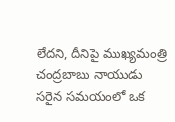లేదని, దీనిపై ముఖ్యమంత్రి చంద్రబాబు నాయుడు సరైన సమయంలో ఒక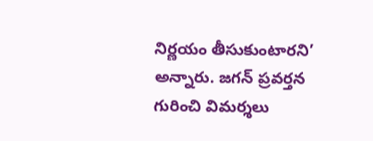నిర్ణయం తీసుకుంటారని’ అన్నారు. జగన్ ప్రవర్తన గురించి విమర్శలు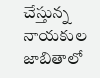చేస్తున్న నాయకుల జాబితాలో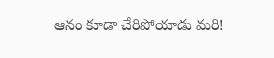ఆనం కూడా చేరిపోయాడు మరి!